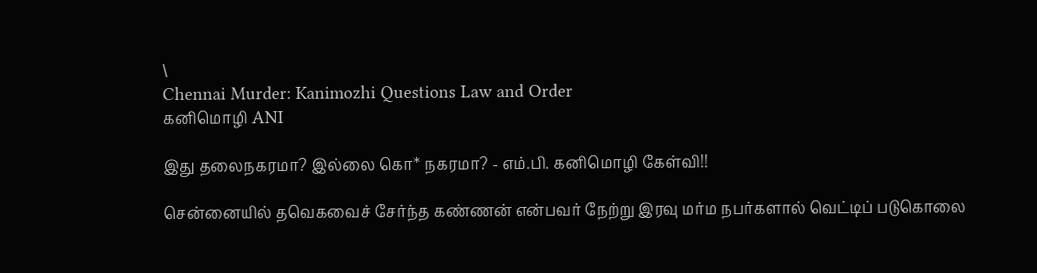\
Chennai Murder: Kanimozhi Questions Law and Order
கனிமொழி ANI

இது தலைநகரமா? இல்லை கொ* நகரமா? - எம்.பி. கனிமொழி கேள்வி!!

சென்னையில் தவெகவைச் சேர்ந்த கண்ணன் என்பவர் நேற்று இரவு மர்ம நபர்களால் வெட்டிப் படுகொலை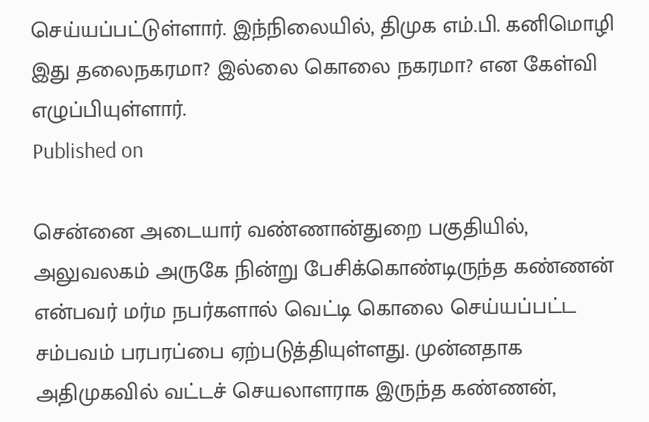செய்யப்பட்டுள்ளார். இந்நிலையில், திமுக எம்.பி. கனிமொழி இது தலைநகரமா? இல்லை கொலை நகரமா? என கேள்வி எழுப்பியுள்ளார்.
Published on

சென்னை அடையார் வண்ணான்துறை பகுதியில், அலுவலகம் அருகே நின்று பேசிக்கொண்டிருந்த கண்ணன் என்பவர் மர்ம நபர்களால் வெட்டி கொலை செய்யப்பட்ட சம்பவம் பரபரப்பை ஏற்படுத்தியுள்ளது. முன்னதாக அதிமுகவில் வட்டச் செயலாளராக இருந்த கண்ணன்,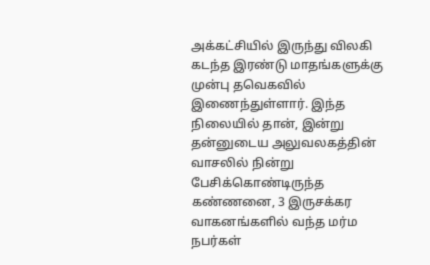அக்கட்சியில் இருந்து விலகி கடந்த இரண்டு மாதங்களுக்கு முன்பு தவெகவில் இணைந்துள்ளார். இந்த நிலையில் தான், இன்று தன்னுடைய அலுவலகத்தின் வாசலில் நின்று பேசிக்கொண்டிருந்த கண்ணனை, 3 இருசக்கர வாகனங்களில் வந்த மர்ம நபர்கள்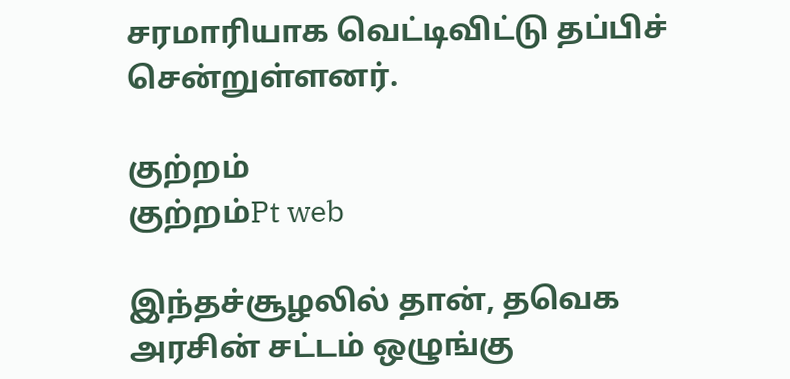சரமாரியாக வெட்டிவிட்டு தப்பிச் சென்றுள்ளனர்.

குற்றம்
குற்றம்Pt web

இந்தச்சூழலில் தான், தவெக அரசின் சட்டம் ஒழுங்கு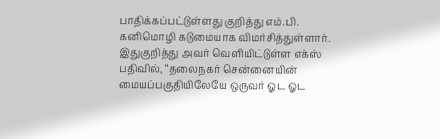பாதிக்கப்பட்டுள்ளது குறித்து எம்.பி. கனிமொழி கடுமையாக விமர்சித்துள்ளார். இதுகுறித்து அவர் வெளியிட்டுள்ள எக்ஸ் பதிவில், “தலைநகர் சென்னையின் மையப்பகுதியிலேயே ஒருவர் ஓட ஓட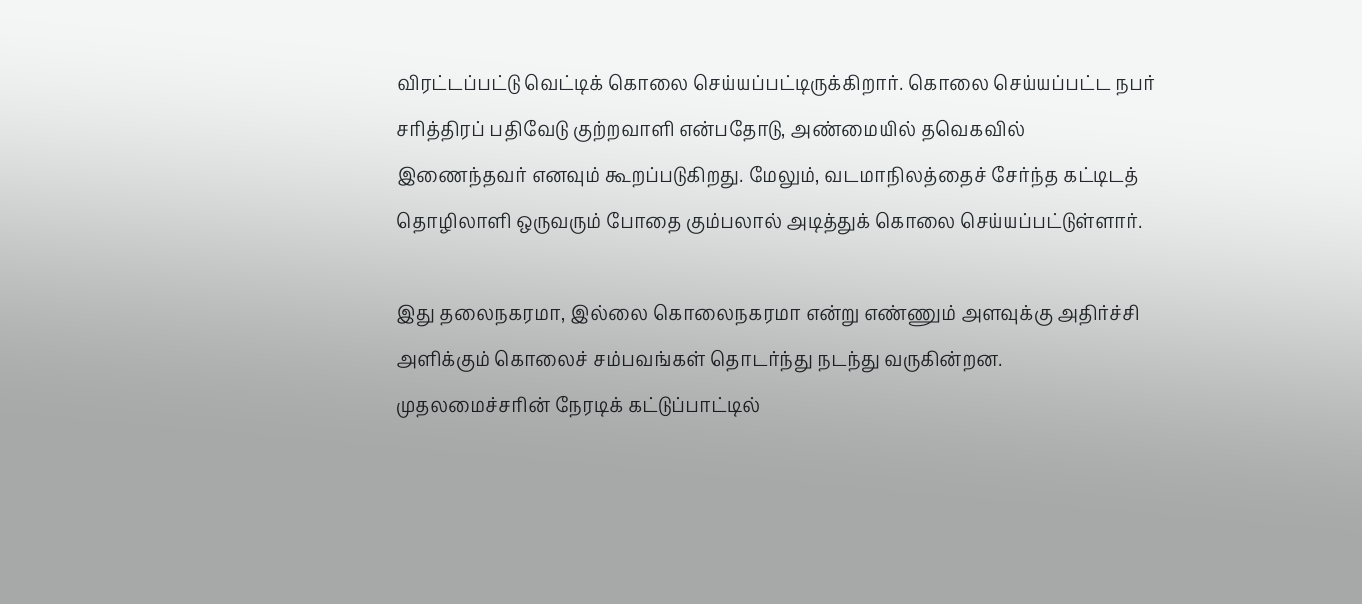விரட்டப்பட்டு வெட்டிக் கொலை செய்யப்பட்டிருக்கிறார். கொலை செய்யப்பட்ட நபர் சரித்திரப் பதிவேடு குற்றவாளி என்பதோடு, அண்மையில் தவெகவில் இணைந்தவர் எனவும் கூறப்படுகிறது. மேலும், வடமாநிலத்தைச் சேர்ந்த கட்டிடத் தொழிலாளி ஒருவரும் போதை கும்பலால் அடித்துக் கொலை செய்யப்பட்டுள்ளார்.

இது தலைநகரமா, இல்லை கொலைநகரமா என்று எண்ணும் அளவுக்கு அதிர்ச்சி அளிக்கும் கொலைச் சம்பவங்கள் தொடர்ந்து நடந்து வருகின்றன. முதலமைச்சரின் நேரடிக் கட்டுப்பாட்டில்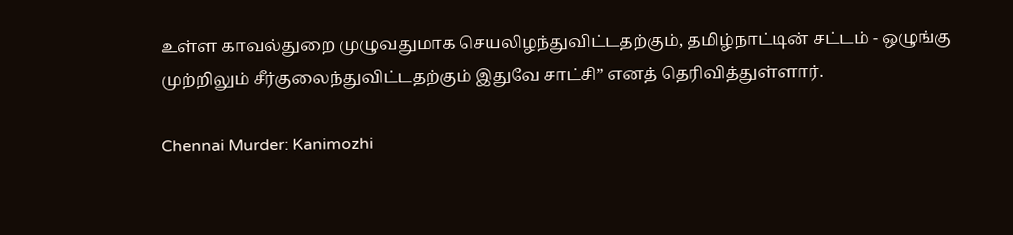உள்ள காவல்துறை முழுவதுமாக செயலிழந்துவிட்டதற்கும், தமிழ்நாட்டின் சட்டம் - ஒழுங்கு முற்றிலும் சீர்குலைந்துவிட்டதற்கும் இதுவே சாட்சி” எனத் தெரிவித்துள்ளார்.

Chennai Murder: Kanimozhi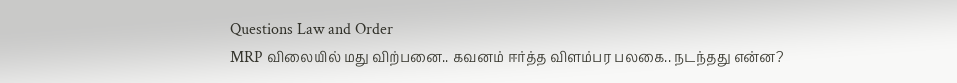Questions Law and Order
MRP விலையில் மது விற்பனை.. கவனம் ஈர்த்த விளம்பர பலகை.. நடந்தது என்ன?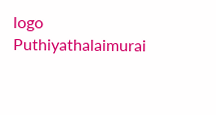logo
Puthiyathalaimurai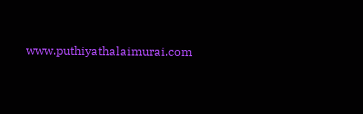www.puthiyathalaimurai.com